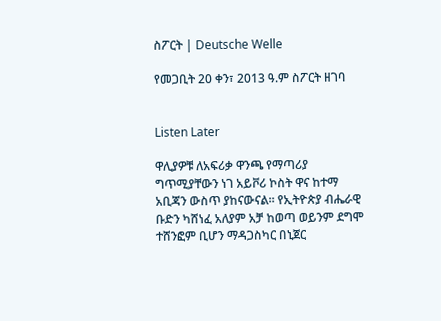ስፖርት | Deutsche Welle

የመጋቢት 20 ቀን፣ 2013 ዓ.ም ስፖርት ዘገባ


Listen Later

ዋሊያዎቹ ለአፍሪቃ ዋንጫ የማጣሪያ ግጥሚያቸውን ነገ አይቮሪ ኮስት ዋና ከተማ አቢጃን ውስጥ ያከናውናል። የኢትዮጵያ ብሔራዊ ቡድን ካሸነፈ አለያም አቻ ከወጣ ወይንም ደግሞ ተሸንፎም ቢሆን ማዳጋስካር በኒጀር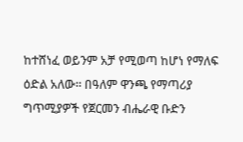ከተሸነፈ ወይንም አቻ የሚወጣ ከሆነ የማለፍ ዕድል አለው። በዓለም ዋንጫ የማጣሪያ ግጥሚያዎች የጀርመን ብሔራዊ ቡድን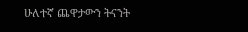ሁለተኛ ጨዋታውን ትናንት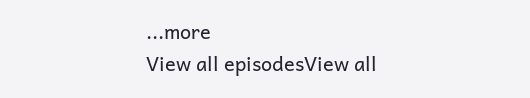...more
View all episodesView all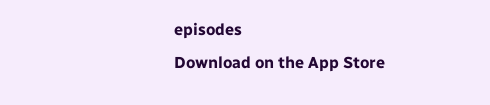episodes
Download on the App Store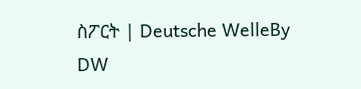ስፖርት | Deutsche WelleBy DW